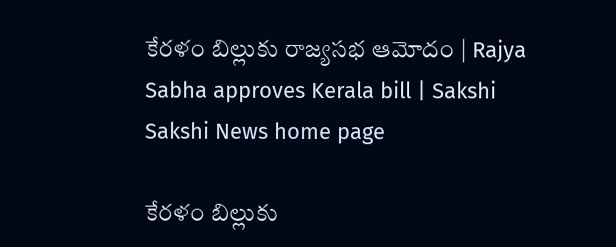కేరళం బిల్లుకు రాజ్యసభ ఆమోదం | Rajya Sabha approves Kerala bill | Sakshi
Sakshi News home page

కేరళం బిల్లుకు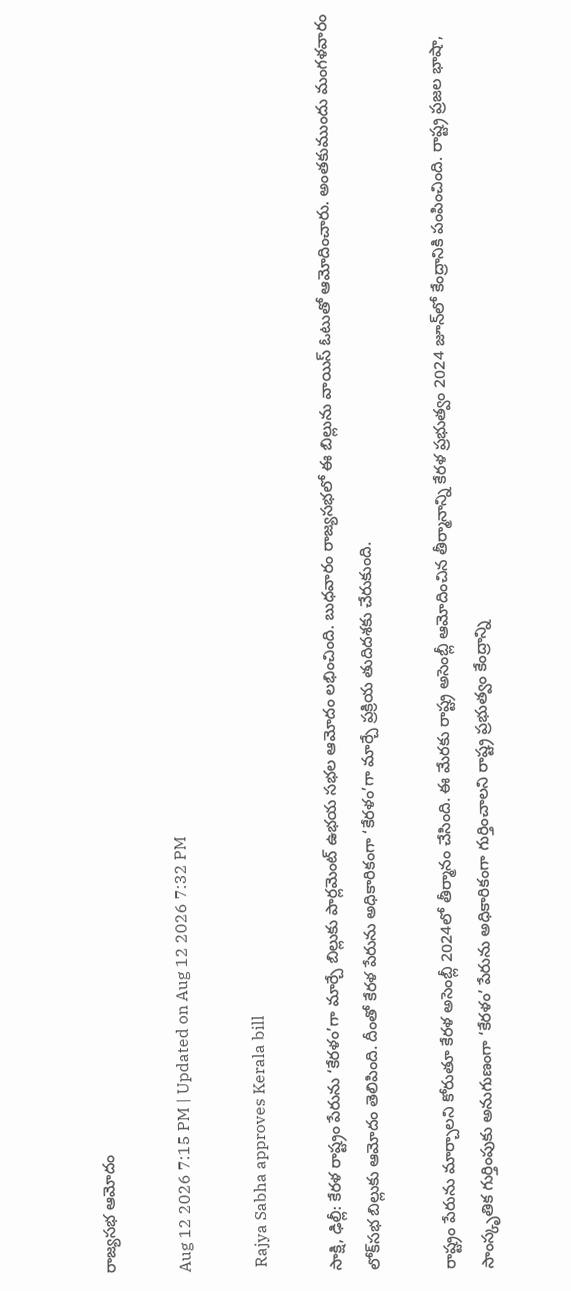రాజ్యసభ ఆమోదం

Aug 12 2026 7:15 PM | Updated on Aug 12 2026 7:32 PM

 Rajya Sabha approves Kerala bill

సాక్షి, ఢిల్లీ: కేరళ రాష్ట్రం పేరును ‘కేరళం’గా మార్చే బిల్లుకు పార్లమెంట్‌ ఉభయ సభల ఆమోదం లభించింది. బుధవారం రాజ్యసభలో ఈ బిల్లును వాయిస్‌ ఓటుతో ఆమోదించారు. అంతకుముందు మంగళవారం లోక్‌సభ బిల్లుకు ఆమోదం తెలిపింది. దీంతో కేరళ పేరును అధికారికంగా ‘కేరళం’గా మార్చే ప్రక్రియ తుదిదశకు చేరుకుంది.

రాష్ట్రం పేరును మార్చాలని కోరుతూ కేరళ అసెంబ్లీ 2024లో తీర్మానం చేసింది. ఈ మేరకు రాష్ట్ర అసెంబ్లీ ఆమోదించిన తీర్మానాన్ని కేరళ ప్రభుత్వం 2024 జూన్‌లో కేంద్రానికి పంపించింది. రాష్ట్ర ప్రజల భాషా, సాంస్కృతిక గుర్తింపుకు అనుగుణంగా ‘కేరళం’ పేరును అధికారికంగా గుర్తించాలని రాష్ట్ర ప్రభుత్వం కేంద్రాన్ని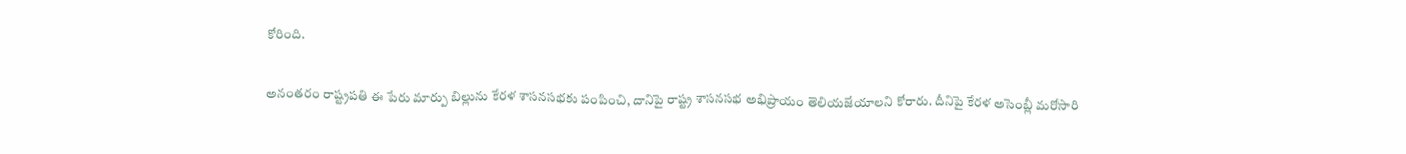కోరింది.

అనంతరం రాష్ట్రపతి ఈ పేరు మార్పు బిల్లును కేరళ శాసనసభకు పంపించి, దానిపై రాష్ట్ర శాసనసభ అభిప్రాయం తెలియజేయాలని కోరారు. దీనిపై కేరళ అసెంబ్లీ మరోసారి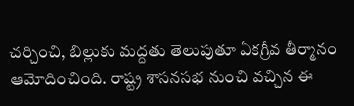చర్చించి, బిల్లుకు మద్దతు తెలుపుతూ ఏకగ్రీవ తీర్మానం ఆమోదించింది. రాష్ట్ర శాసనసభ నుంచి వచ్చిన ఈ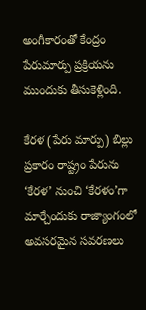అంగీకారంతో కేంద్రం పేరుమార్పు ప్రక్రియను ముందుకు తీసుకెళ్లింది.

కేరళ (పేరు మార్పు) బిల్లు ప్రకారం రాష్ట్రం పేరును ‘కేరళ’ నుంచి ‘కేరళం’గా మార్చేందుకు రాజ్యాంగంలో అవసరమైన సవరణలు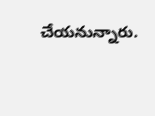చేయనున్నారు.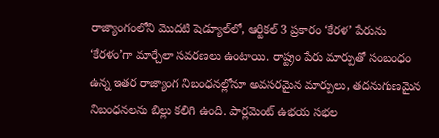రాజ్యాంగంలోని మొదటి షెడ్యూల్‌లో, ఆర్టికల్‌ 3 ప్రకారం ‘కేరళ’ పేరును ‘కేరళం’గా మార్చేలా సవరణలు ఉంటాయి. రాష్ట్రం పేరు మార్పుతో సంబంధం ఉన్న ఇతర రాజ్యాంగ నిబంధనల్లోనూ అవసరమైన మార్పులు, తదనుగుణమైన నిబంధనలను బిల్లు కలిగి ఉంది. పార్లమెంట్‌ ఉభయ సభల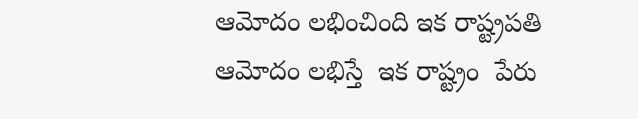ఆమోదం లభించింది ఇక రాష్ట్రపతి ఆమోదం లభిస్తే  ఇక రాష్ట్రం  పేరు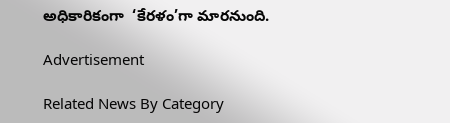అధికారికంగా  ‘కేరళం’గా మారనుంది.

Advertisement

Related News By Category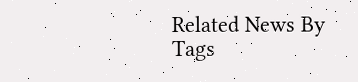Related News By Tags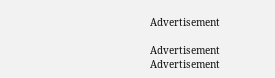Advertisement

Advertisement
Advertisement